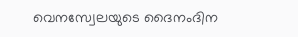വെനസ്വേലയുടെ ദൈനംദിന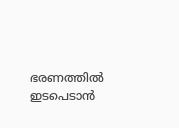ഭരണത്തിൽ ഇടപെടാൻ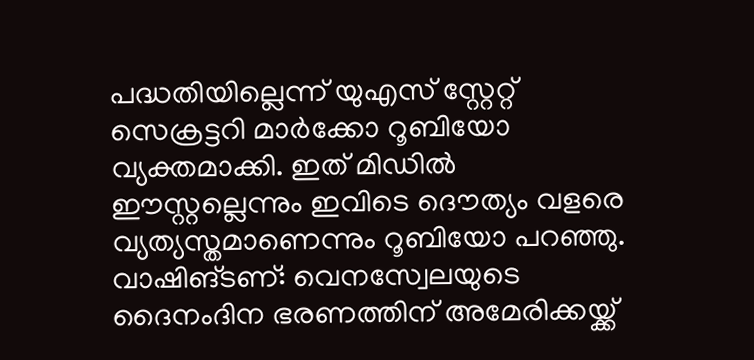പദ്ധതിയില്ലെന്ന് യുഎസ് സ്റ്റേറ്റ് സെക്രട്ടറി മാർക്കോ റൂബിയോ വ്യക്തമാക്കി. ഇത് മിഡിൽ ഈസ്റ്റല്ലെന്നും ഇവിടെ ദൌത്യം വളരെ വ്യത്യസ്തമാണെന്നും റൂബിയോ പറഞ്ഞു.
വാഷിങ്ടണ്: വെനസ്വേലയുടെ ദൈനംദിന ഭരണത്തിന് അമേരിക്കയ്ക്ക്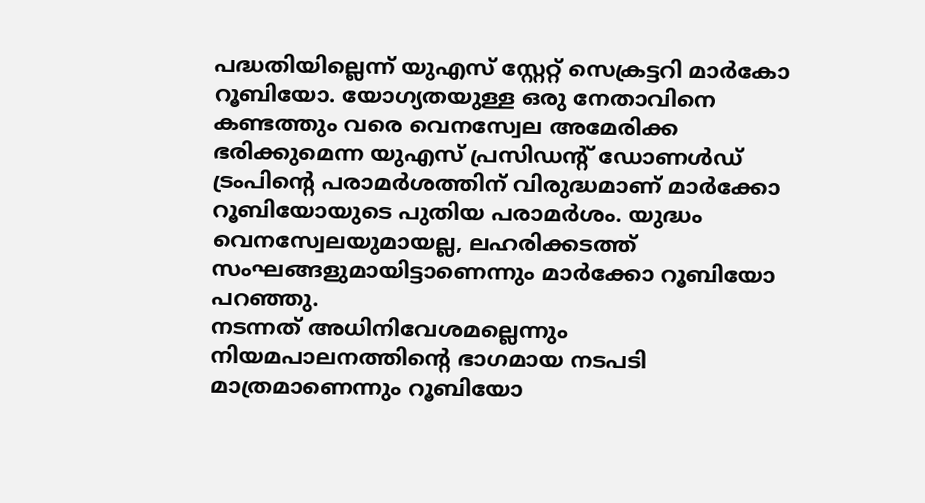പദ്ധതിയില്ലെന്ന് യുഎസ് സ്റ്റേറ്റ് സെക്രട്ടറി മാർകോ റൂബിയോ. യോഗ്യതയുള്ള ഒരു നേതാവിനെ കണ്ടത്തും വരെ വെനസ്വേല അമേരിക്ക ഭരിക്കുമെന്ന യുഎസ് പ്രസിഡന്റ് ഡോണൾഡ് ട്രംപിന്റെ പരാമർശത്തിന് വിരുദ്ധമാണ് മാർക്കോ റൂബിയോയുടെ പുതിയ പരാമർശം. യുദ്ധം വെനസ്വേലയുമായല്ല, ലഹരിക്കടത്ത് സംഘങ്ങളുമായിട്ടാണെന്നും മാർക്കോ റൂബിയോ പറഞ്ഞു.
നടന്നത് അധിനിവേശമല്ലെന്നും നിയമപാലനത്തിന്റെ ഭാഗമായ നടപടി മാത്രമാണെന്നും റൂബിയോ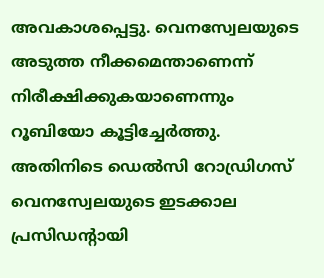അവകാശപ്പെട്ടു. വെനസ്വേലയുടെ അടുത്ത നീക്കമെന്താണെന്ന് നിരീക്ഷിക്കുകയാണെന്നും റൂബിയോ കൂട്ടിച്ചേർത്തു. അതിനിടെ ഡെൽസി റോഡ്രിഗസ് വെനസ്വേലയുടെ ഇടക്കാല പ്രസിഡന്റായി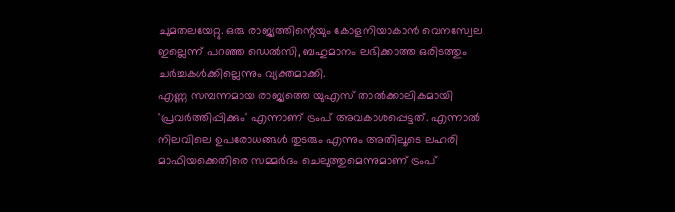ചുമതലയേറ്റു. ഒരു രാജ്യത്തിന്റെയും കോളനിയാകാൻ വെനസ്വേല ഇല്ലെന്ന് പറഞ്ഞ ഡെൽസി, ബഹുമാനം ലഭിക്കാത്ത ഒരിടത്തും ചർച്ചകൾക്കില്ലെന്നും വ്യക്തമാക്കി.
എണ്ണ സമ്പന്നമായ രാജ്യത്തെ യുഎസ് താൽക്കാലികമായി 'പ്രവർത്തിപ്പിക്കും' എന്നാണ് ട്രംപ് അവകാശപ്പെട്ടത്. എന്നാൽ നിലവിലെ ഉപരോധങ്ങൾ തുടരും എന്നും അതിലൂടെ ലഹരി മാഫിയക്കെതിരെ സമ്മർദം ചെലുത്തുമെന്നുമാണ് ട്രംപ്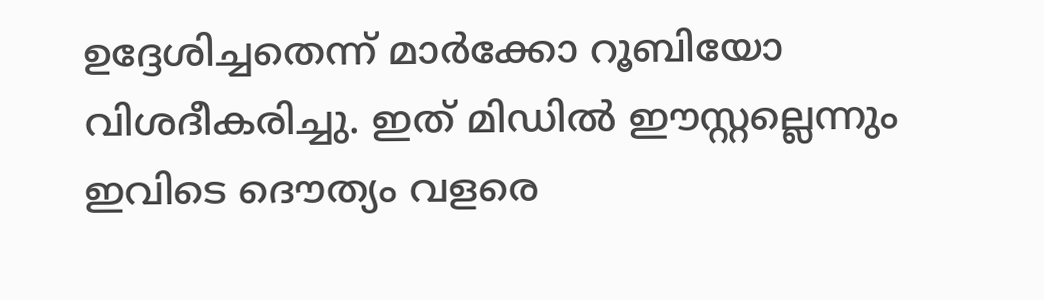ഉദ്ദേശിച്ചതെന്ന് മാർക്കോ റൂബിയോ വിശദീകരിച്ചു. ഇത് മിഡിൽ ഈസ്റ്റല്ലെന്നും ഇവിടെ ദൌത്യം വളരെ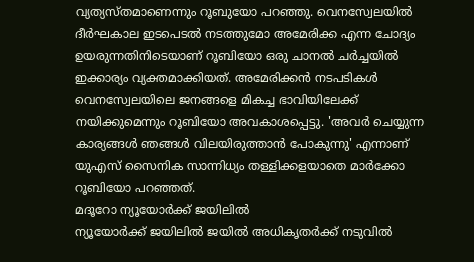വ്യത്യസ്തമാണെന്നും റൂബുയോ പറഞ്ഞു. വെനസ്വേലയിൽ ദീർഘകാല ഇടപെടൽ നടത്തുമോ അമേരിക്ക എന്ന ചോദ്യം ഉയരുന്നതിനിടെയാണ് റൂബിയോ ഒരു ചാനൽ ചർച്ചയിൽ ഇക്കാര്യം വ്യക്തമാക്കിയത്. അമേരിക്കൻ നടപടികൾ വെനസ്വേലയിലെ ജനങ്ങളെ മികച്ച ഭാവിയിലേക്ക് നയിക്കുമെന്നും റൂബിയോ അവകാശപ്പെട്ടു. 'അവർ ചെയ്യുന്ന കാര്യങ്ങൾ ഞങ്ങൾ വിലയിരുത്താൻ പോകുന്നു' എന്നാണ് യുഎസ് സൈനിക സാന്നിധ്യം തള്ളിക്കളയാതെ മാർക്കോ റൂബിയോ പറഞ്ഞത്.
മദൂറോ ന്യൂയോർക്ക് ജയിലിൽ
ന്യൂയോർക്ക് ജയിലിൽ ജയിൽ അധികൃതർക്ക് നടുവിൽ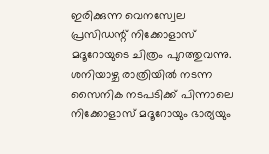ഇരിക്കുന്ന വെനസ്വേല പ്രസിഡന്റ് നിക്കോളാസ് മദൂറോയുടെ ചിത്രം പുറത്തുവന്നു. ശനിയാഴ്ച രാത്രിയിൽ നടന്ന സൈനിക നടപടിക്ക് പിന്നാലെ നിക്കോളാസ് മദൂറോയും ഭാര്യയും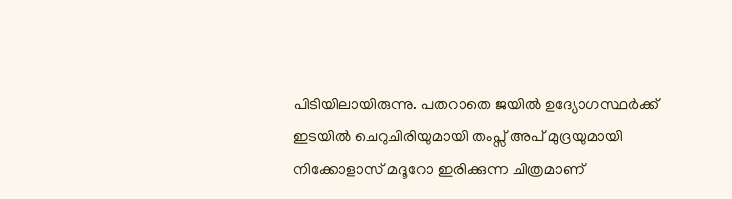പിടിയിലായിരുന്നു. പതറാതെ ജയിൽ ഉദ്യോഗസ്ഥർക്ക് ഇടയിൽ ചെറുചിരിയുമായി തംപ്സ് അപ് മുദ്രയുമായി നിക്കോളാസ് മദൂറോ ഇരിക്കുന്ന ചിത്രമാണ്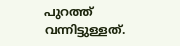പുറത്ത് വന്നിട്ടുള്ളത്.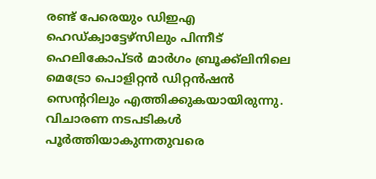രണ്ട് പേരെയും ഡിഇഎ ഹെഡ്ക്വാട്ടേഴ്സിലും പിന്നീട് ഹെലികോപ്ടർ മാർഗം ബ്രൂക്ക്ലിനിലെ മെട്രോ പൊളിറ്റൻ ഡിറ്റൻഷൻ സെന്ററിലും എത്തിക്കുകയായിരുന്നു. വിചാരണ നടപടികൾ പൂർത്തിയാകുന്നതുവരെ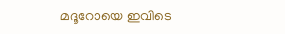മദൂറോയെ ഇവിടെ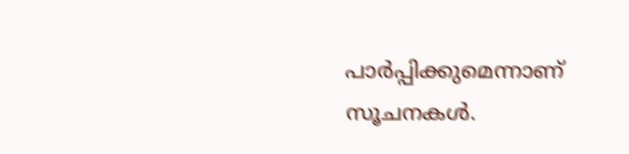പാർപ്പിക്കുമെന്നാണ് സൂചനകൾ.